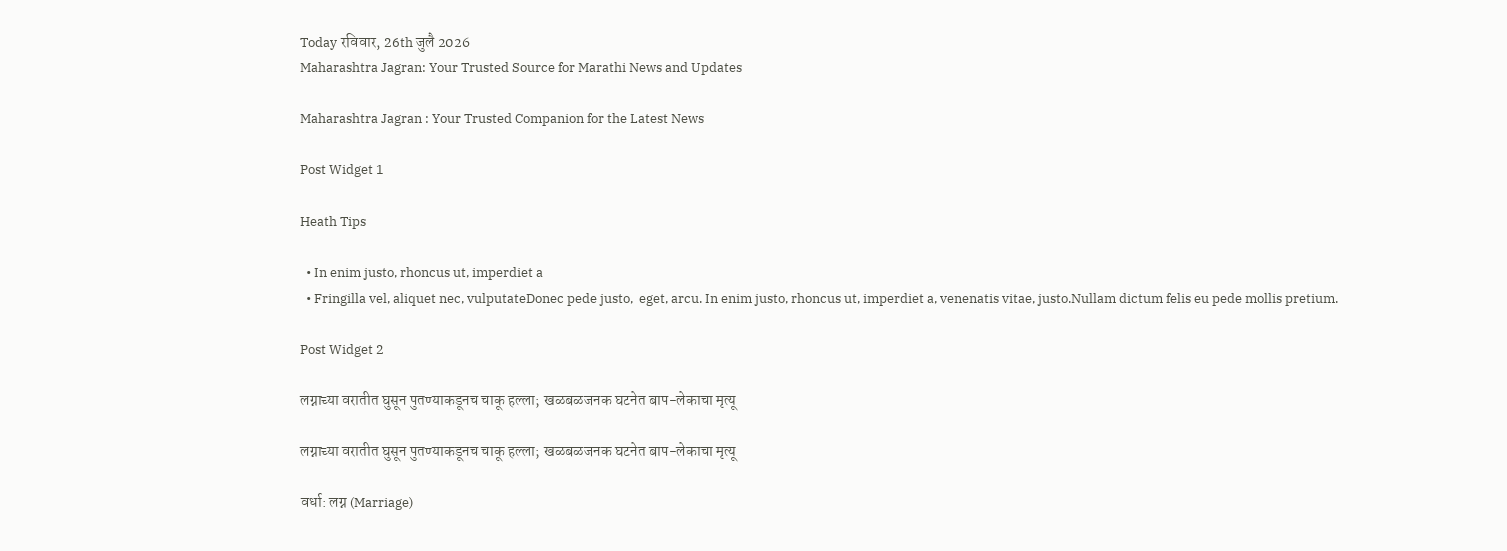Today रविवार, 26th जुलै 2026
Maharashtra Jagran: Your Trusted Source for Marathi News and Updates

Maharashtra Jagran : Your Trusted Companion for the Latest News

Post Widget 1

Heath Tips

  • In enim justo, rhoncus ut, imperdiet a
  • Fringilla vel, aliquet nec, vulputateDonec pede justo,  eget, arcu. In enim justo, rhoncus ut, imperdiet a, venenatis vitae, justo.Nullam dictum felis eu pede mollis pretium.

Post Widget 2

लग्नाच्या वरातीत घुसून पुतण्याकडूनच चाकू हल्ला; खळबळजनक घटनेत बाप-लेकाचा मृत्यू

लग्नाच्या वरातीत घुसून पुतण्याकडूनच चाकू हल्ला; खळबळजनक घटनेत बाप-लेकाचा मृत्यू

वर्धा: लग्न (Marriage)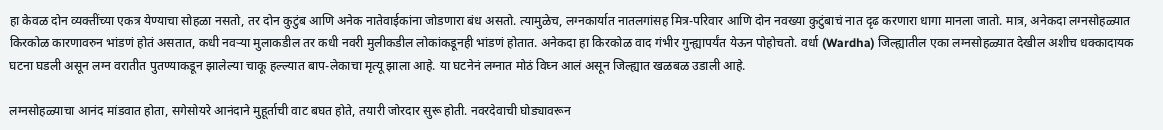हा केवळ दोन व्यक्तींच्या एकत्र येण्याचा सोहळा नसतो, तर दोन कुटुंब आणि अनेक नातेवाईकांना जोडणारा बंध असतो. त्यामुळेच, लग्नकार्यात नातलगांसह मित्र-परिवार आणि दोन नवख्या कुटुंबाचं नात दृढ करणारा धागा मानला जातो. मात्र, अनेकदा लग्नसोहळ्यात किरकोळ कारणावरुन भांडणं होतं असतात, कधी नवऱ्या मुलाकडील तर कधी नवरी मुलीकडील लोकांकडूनही भांडणं होतात. अनेकदा हा किरकोळ वाद गंभीर गुन्ह्यापर्यंत येऊन पोहोचतो. वर्धा (Wardha) जिल्ह्यातील एका लग्नसोहळ्यात देखील अशीच धक्कादायक घटना घडली असून लग्न वरातीत पुतण्याकडून झालेल्या चाकू हल्ल्यात बाप-लेकाचा मृत्यू झाला आहे. या घटनेनं लग्नात मोठं विघ्न आलं असून जिल्ह्यात खळबळ उडाली आहे.

लग्नसोहळ्याचा आनंद मांडवात होता, सगेसोयरे आनंदाने मुहूर्ताची वाट बघत होते, तयारी जोरदार सुरू होती. नवरदेवाची घोड्यावरून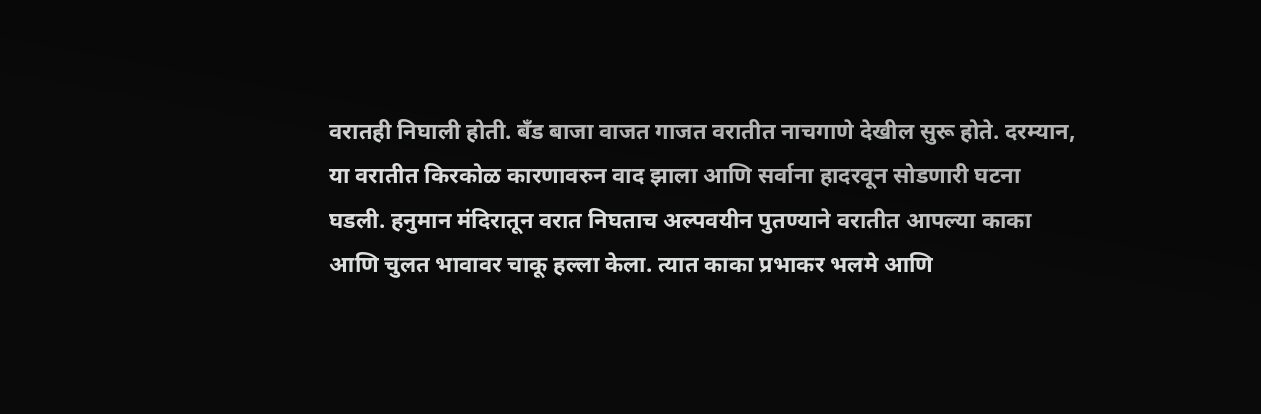वरातही निघाली होती. बँड बाजा वाजत गाजत वरातीत नाचगाणे देखील सुरू होते. दरम्यान, या वरातीत किरकोळ कारणावरुन वाद झाला आणि सर्वाना हादरवून सोडणारी घटना घडली. हनुमान मंदिरातून वरात निघताच अल्पवयीन पुतण्याने वरातीत आपल्या काका आणि चुलत भावावर चाकू हल्ला केला. त्यात काका प्रभाकर भलमे आणि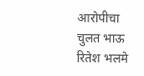आरोपीचा चुलत भाऊ रितेश भलमे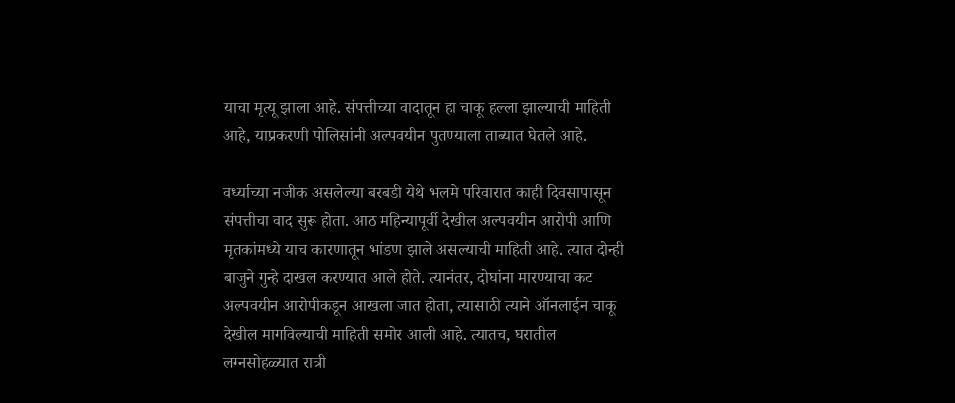याचा मृत्यू झाला आहे. संपत्तीच्या वादातून हा चाकू हल्ला झाल्याची माहिती आहे, याप्रकरणी पोलिसांनी अल्पवयीन पुतण्याला ताब्यात घेतले आहे.

वर्ध्याच्या नजीक असलेल्या बरबडी येथे भलमे परिवारात काही दिवसापासून संपत्तीचा वाद सुरू होता. आठ महिन्यापूर्वी देखील अल्पवयीन आरोपी आणि मृतकांमध्ये याच कारणातून भांडण झाले असल्याची माहिती आहे. त्यात दोन्ही बाजुने गुन्हे दाखल करण्यात आले होते. त्यानंतर, दोघांना मारण्याचा कट अल्पवयीन आरोपीकडून आखला जात होता, त्यासाठी त्याने ऑनलाईन चाकू देखील मागविल्याची माहिती समोर आली आहे. त्यातच, घरातील लग्नसोहळ्यात रात्री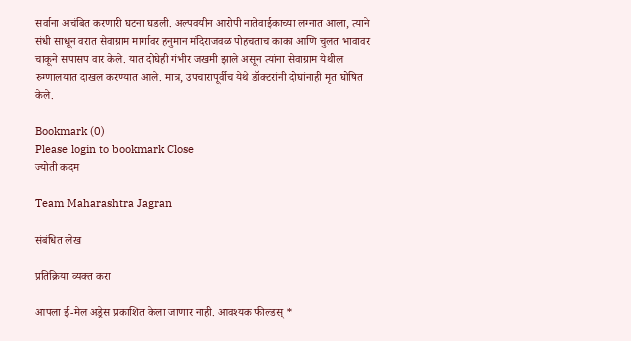सर्वाना अचंबित करणारी घटना घडली. अल्पवयीन आरोपी नातेवाईकाच्या लग्नात आला, त्याने संधी साधून वरात सेवाग्राम मार्गावर हनुमान मंदिराजवळ पोहचताच काका आणि चुलत भावावर चाकूने सपासप वार केले. यात दोघेही गंभीर जखमी झाले असून त्यांना सेवाग्राम येथील रुग्णालयात दाखल करण्यात आले. मात्र, उपचारापूर्वीच येथे डॉक्टरांनी दोघांनाही मृत घोषित केले.

Bookmark (0)
Please login to bookmark Close
ज्योती कदम

Team Maharashtra Jagran

संबंधित लेख

प्रतिक्रिया व्यक्त करा

आपला ई-मेल अड्रेस प्रकाशित केला जाणार नाही. आवश्यक फील्डस् *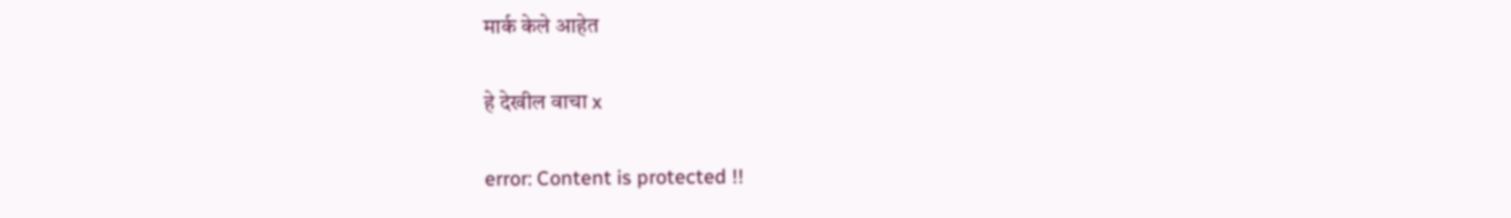मार्क केले आहेत

हे देखील वाचा x

error: Content is protected !!